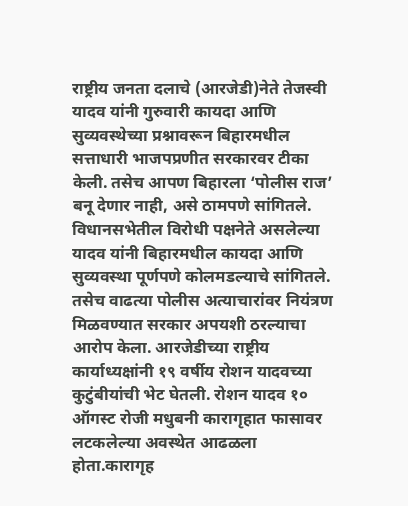राष्ट्रीय जनता दलाचे (आरजेडी)नेते तेजस्वी यादव यांनी गुरुवारी कायदा आणि सुव्यवस्थेच्या प्रश्नावरून बिहारमधील सत्ताधारी भाजपप्रणीत सरकारवर टीका केली. तसेच आपण बिहारला ‘पोलीस राज’ बनू देणार नाही, असे ठामपणे सांगितले.
विधानसभेतील विरोधी पक्षनेते असलेल्या यादव यांनी बिहारमधील कायदा आणि सुव्यवस्था पूर्णपणे कोलमडल्याचे सांगितले. तसेच वाढत्या पोलीस अत्याचारांवर नियंत्रण मिळवण्यात सरकार अपयशी ठरल्याचा आरोप केला. आरजेडीच्या राष्ट्रीय कार्याध्यक्षांनी १९ वर्षीय रोशन यादवच्या कुटुंबीयांची भेट घेतली. रोशन यादव १० ऑगस्ट रोजी मधुबनी कारागृहात फासावर लटकलेल्या अवस्थेत आढळला होता.कारागृह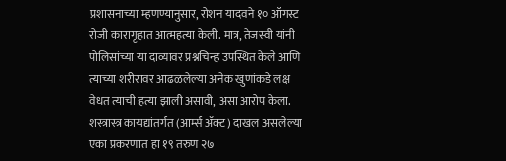प्रशासनाच्या म्हणण्यानुसार, रोशन यादवने १० ऑगस्ट रोजी कारागृहात आत्महत्या केली. मात्र, तेजस्वी यांनी पोलिसांच्या या दाव्यावर प्रश्नचिन्ह उपस्थित केले आणि त्याच्या शरीरावर आढळलेल्या अनेक खुणांकडे लक्ष वेधत त्याची हत्या झाली असावी, असा आरोप केला.
शस्त्रास्त्र कायद्यांतर्गत (आर्म्स ॲक्ट) दाखल असलेल्या एका प्रकरणात हा १९ तरुण २७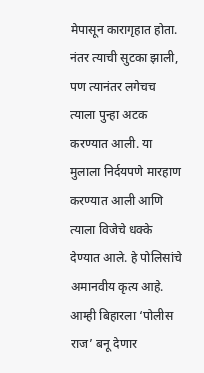मेपासून कारागृहात होता. नंतर त्याची सुटका झाली, पण त्यानंतर लगेचच त्याला पुन्हा अटक करण्यात आली. या मुलाला निर्दयपणे मारहाण करण्यात आली आणि त्याला विजेचे धक्के देण्यात आले. हे पोलिसांचे अमानवीय कृत्य आहे. आम्ही बिहारला ‘पोलीस राज’ बनू देणार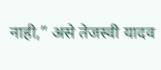नाही,” असे तेजस्वी यादव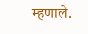म्हणाले.